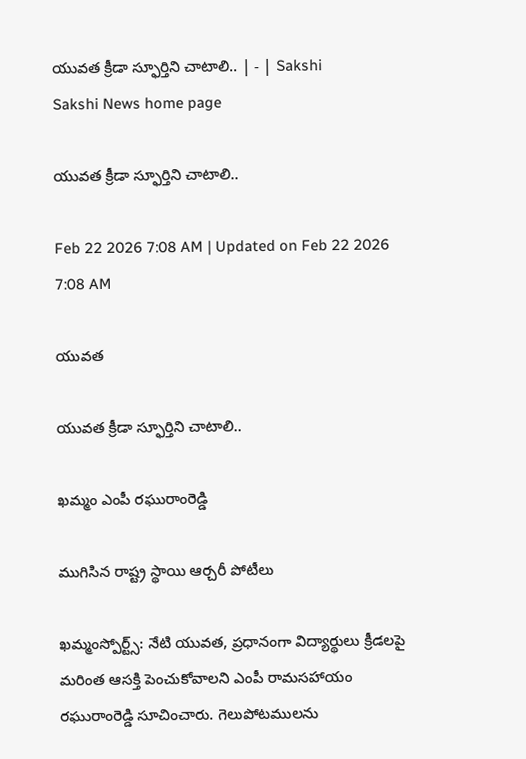యువత క్రీడా స్ఫూర్తిని చాటాలి.. | - | Sakshi
Sakshi News home page

యువత క్రీడా స్ఫూర్తిని చాటాలి..

Feb 22 2026 7:08 AM | Updated on Feb 22 2026 7:08 AM

యువత

యువత క్రీడా స్ఫూర్తిని చాటాలి..

ఖమ్మం ఎంపీ రఘురాంరెడ్డి

ముగిసిన రాష్ట్ర స్థాయి ఆర్చరీ పోటీలు

ఖమ్మంస్పోర్ట్స్‌: నేటి యువత, ప్రధానంగా విద్యార్థులు క్రీడలపై మరింత ఆసక్తి పెంచుకోవాలని ఎంపీ రామసహాయం రఘురాంరెడ్డి సూచించారు. గెలుపోటములను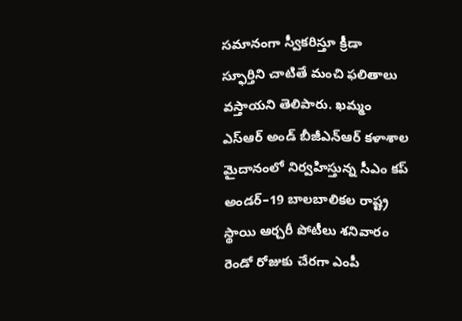సమానంగా స్వీకరిస్తూ క్రీడా స్ఫూర్తిని చాటితే మంచి ఫలితాలు వస్తాయని తెలిపారు. ఖమ్మం ఎస్‌ఆర్‌ అండ్‌ బీజీఎన్‌ఆర్‌ కళాశాల మైదానంలో నిర్వహిస్తున్న సీఎం కప్‌ అండర్‌–19 బాలబాలికల రాష్ట్ర స్థాయి ఆర్చరీ పోటీలు శనివారం రెండో రోజుకు చేరగా ఎంపీ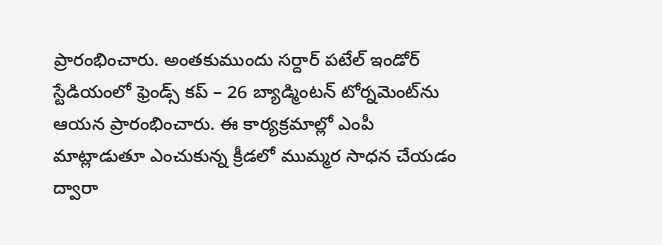ప్రారంభించారు. అంతకుముందు సర్దార్‌ పటేల్‌ ఇండోర్‌ స్టేడియంలో ఫ్రెండ్స్‌ కప్‌ – 26 బ్యాడ్మింటన్‌ టోర్నమెంట్‌ను ఆయన ప్రారంభించారు. ఈ కార్యక్రమాల్లో ఎంపీ మాట్లాడుతూ ఎంచుకున్న క్రీడలో ముమ్మర సాధన చేయడం ద్వారా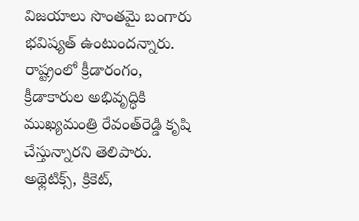విజయాలు సొంతమై బంగారు భవిష్యత్‌ ఉంటుందన్నారు. రాష్ట్రంలో క్రీడారంగం, క్రీడాకారుల అభివృద్ధికి ముఖ్యమంత్రి రేవంత్‌రెడ్డి కృషి చేస్తున్నారని తెలిపారు. అథ్లెటిక్స్‌, క్రికెట్‌,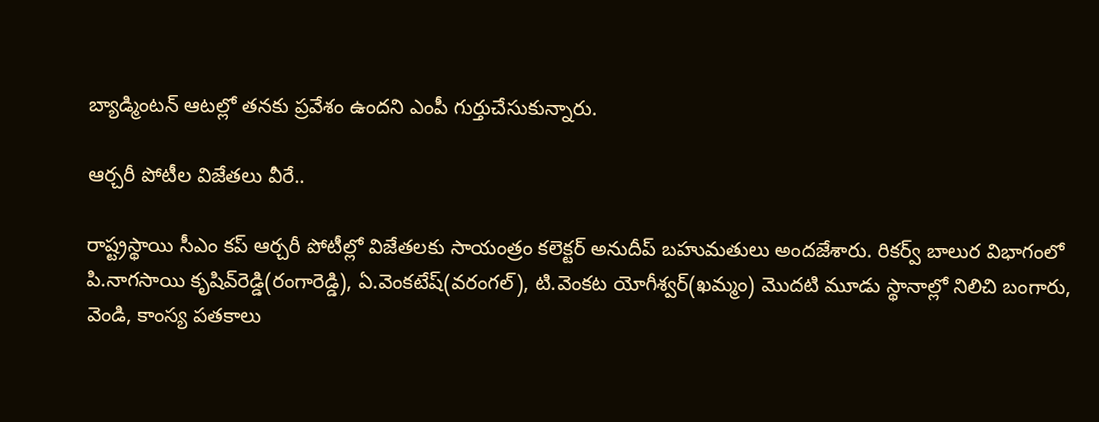బ్యాడ్మింటన్‌ ఆటల్లో తనకు ప్రవేశం ఉందని ఎంపీ గుర్తుచేసుకున్నారు.

ఆర్చరీ పోటీల విజేతలు వీరే..

రాష్ట్రస్థాయి సీఎం కప్‌ ఆర్చరీ పోటీల్లో విజేతలకు సాయంత్రం కలెక్టర్‌ అనుదీప్‌ బహుమతులు అందజేశారు. రికర్వ్‌ బాలుర విభాగంలో పి.నాగసాయి కృషివ్‌రెడ్డి(రంగారెడ్డి), ఏ.వెంకటేష్‌(వరంగల్‌), టి.వెంకట యోగీశ్వర్‌(ఖమ్మం) మొదటి మూడు స్థానాల్లో నిలిచి బంగారు, వెండి, కాంస్య పతకాలు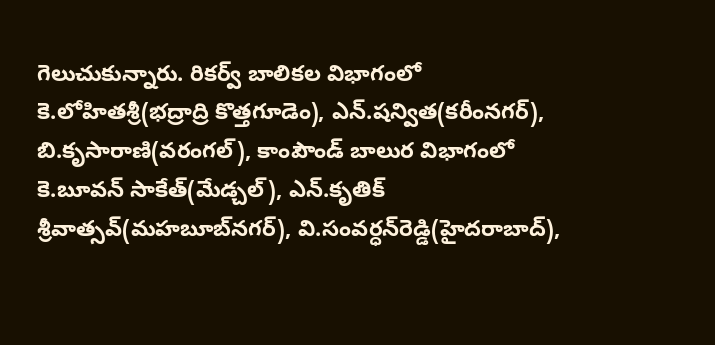గెలుచుకున్నారు. రికర్వ్‌ బాలికల విభాగంలో కె.లోహితశ్రీ(భద్రాద్రి కొత్తగూడెం), ఎన్‌.షన్విత(కరీంనగర్‌), బి.కృసారాణి(వరంగల్‌), కాంపౌండ్‌ బాలుర విభాగంలో కె.బూవన్‌ సాకేత్‌(మేడ్చల్‌), ఎన్‌.కృతిక్‌ శ్రీవాత్సవ్‌(మహబూబ్‌నగర్‌), వి.సంవర్ధన్‌రెడ్డి(హైదరాబాద్‌),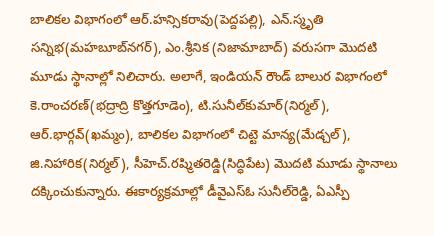బాలికల విభాగంలో ఆర్‌.హన్సికరావు(పెద్దపల్లి), ఎన్‌.స్మృతి సన్నిభ(మహబూబ్‌నగర్‌), ఎం.శ్రీనిక (నిజామాబాద్‌) వరుసగా మొదటి మూడు స్థానాల్లో నిలిచారు. అలాగే, ఇండియన్‌ రౌండ్‌ బాలుర విభాగంలో కె.రాంచరణ్‌(భద్రాద్రి కొత్తగూడెం), టి.సునీల్‌కుమార్‌(నిర్మల్‌), ఆర్‌.భార్గవ్‌(ఖమ్మం), బాలికల విభాగంలో చిట్టె మాన్య(మేడ్చల్‌), జి.నిహారిక(నిర్మల్‌), సీహెచ్‌.రష్మితరెడ్డి(సిద్ధిపేట) మొదటి మూడు స్థానాలు దక్కించుకున్నారు. ఈకార్యక్రమాల్లో డీవైఎస్‌ఓ సునీల్‌రెడ్డి, ఏఎస్పీ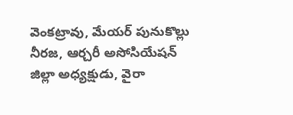వెంకట్రావు, మేయర్‌ పునుకొల్లు నీరజ, ఆర్చరీ అసోసియేషన్‌ జిల్లా అధ్యక్షుడు, వైరా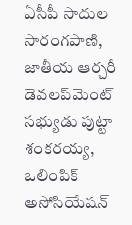ఏసీపీ సాదుల సారంగపాణి, జాతీయ ఆర్చరీ డెవలప్‌మెంట్‌ సభ్యుడు పుట్టా శంకరయ్య, ఒలింపిక్‌ అసోసియేషన్‌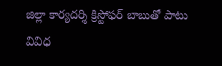జిల్లా కార్యదర్శి క్రిస్టోఫర్‌ బాబుతో పాటు వివిధ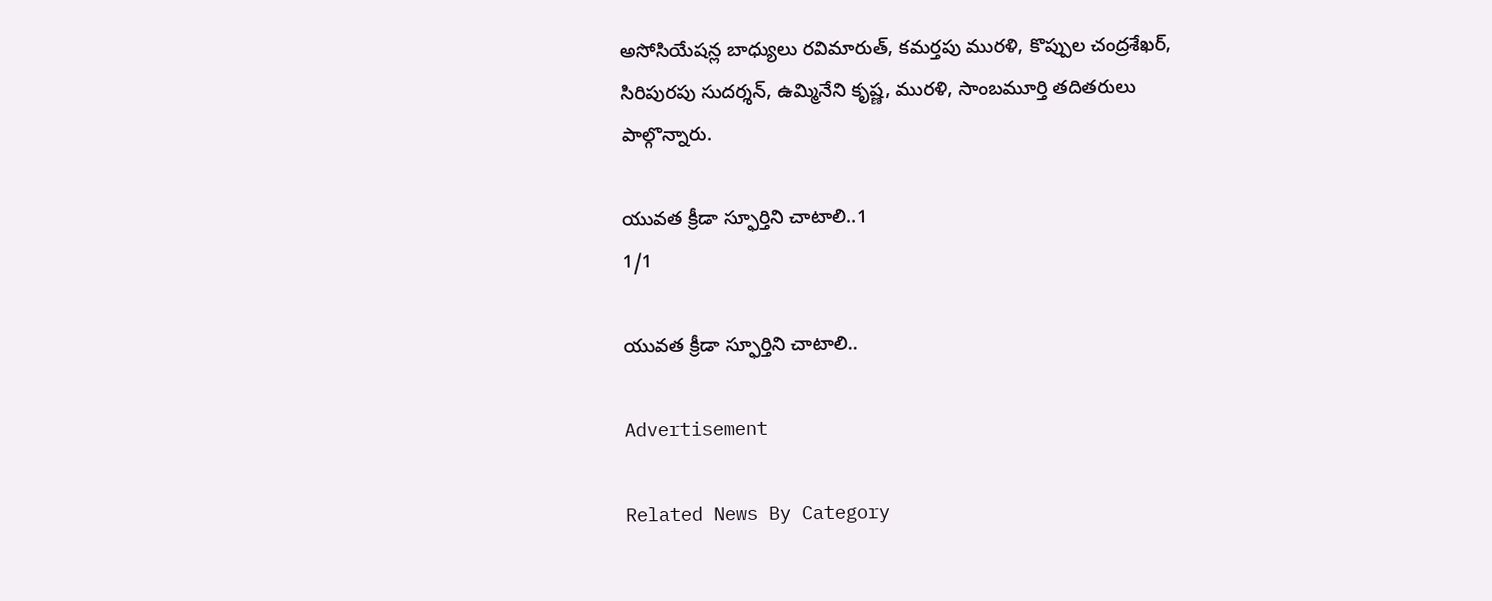అసోసియేషన్ల బాధ్యులు రవిమారుత్‌, కమర్తపు మురళి, కొప్పుల చంద్రశేఖర్‌, సిరిపురపు సుదర్శన్‌, ఉమ్మినేని కృష్ణ, మురళి, సాంబమూర్తి తదితరులు పాల్గొన్నారు.

యువత క్రీడా స్ఫూర్తిని చాటాలి..1
1/1

యువత క్రీడా స్ఫూర్తిని చాటాలి..

Advertisement

Related News By Category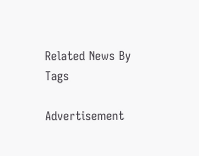Related News By Tags

Advertisement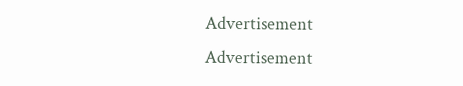Advertisement
Advertisement